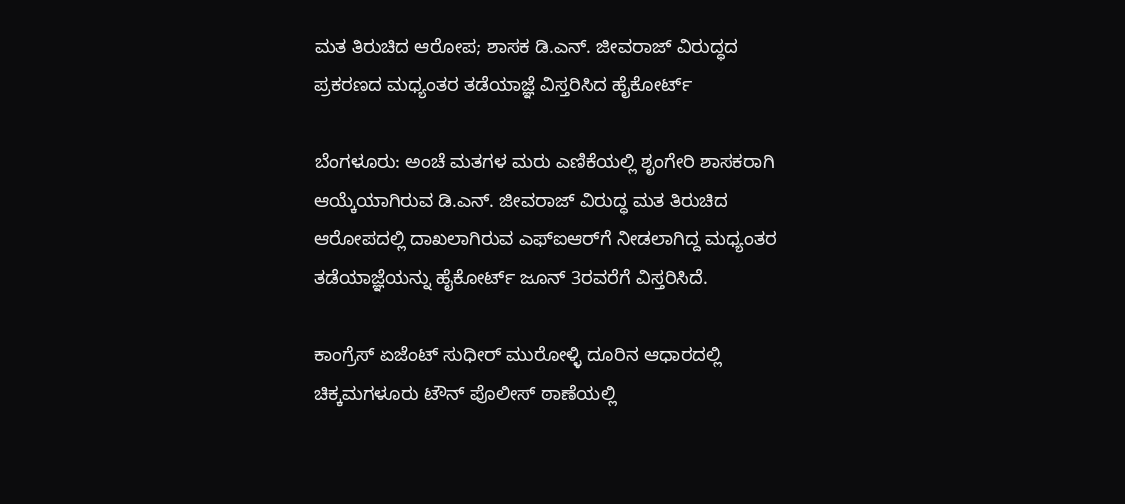ಮತ ತಿರುಚಿದ ಆರೋಪ; ಶಾಸಕ ಡಿ.ಎನ್. ಜೀವರಾಜ್‌ ವಿರುದ್ಧದ ಪ್ರಕರಣದ ಮಧ್ಯಂತರ ತಡೆಯಾಜ್ಞೆ ವಿಸ್ತರಿಸಿದ ಹೈಕೋರ್ಟ್

ಬೆಂಗಳೂರು: ಅಂಚೆ ಮತಗಳ ಮರು ಎಣಿಕೆಯಲ್ಲಿ ಶೃಂಗೇರಿ ಶಾಸಕರಾಗಿ ಆಯ್ಕೆಯಾಗಿರುವ ಡಿ.ಎನ್‌. ಜೀವರಾಜ್ ವಿರುದ್ಧ ಮತ ತಿರುಚಿದ ಆರೋಪದಲ್ಲಿ ದಾಖಲಾಗಿರುವ ಎಫ್‌ಐ‌ಆರ್‌ಗೆ ನೀಡಲಾಗಿದ್ದ ಮಧ್ಯಂತರ ತಡೆಯಾಜ್ಞೆಯನ್ನು ಹೈಕೋರ್ಟ್ ಜೂನ್ 3ರವರೆಗೆ ವಿಸ್ತರಿಸಿದೆ.

ಕಾಂಗ್ರೆಸ್‌ ಏಜೆಂಟ್‌ ಸುಧೀರ್‌ ಮುರೋಳ್ಳಿ ದೂರಿನ ಆಧಾರದಲ್ಲಿ ಚಿಕ್ಕಮಗಳೂರು ಟೌನ್‌ ಪೊಲೀಸ್ ಠಾಣೆಯಲ್ಲಿ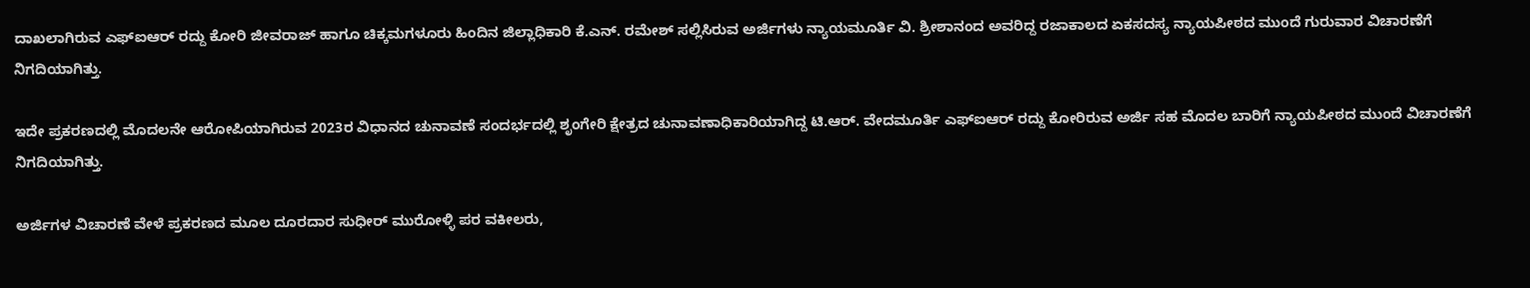ದಾಖಲಾಗಿರುವ ಎಫ್‌ಐಆರ್ ರದ್ದು ಕೋರಿ ಜೀವರಾಜ್‌ ಹಾಗೂ ಚಿಕ್ಕಮಗಳೂರು ಹಿಂದಿನ ಜಿಲ್ಲಾಧಿಕಾರಿ ಕೆ.ಎನ್. ರಮೇಶ್ ಸಲ್ಲಿಸಿರುವ ಅರ್ಜಿಗಳು ನ್ಯಾಯಮೂರ್ತಿ ವಿ. ಶ್ರೀಶಾನಂದ ಅವರಿದ್ದ ರಜಾಕಾಲದ ಏಕಸದಸ್ಯ ನ್ಯಾಯಪೀಠದ ಮುಂದೆ ಗುರುವಾರ ವಿಚಾರಣೆಗೆ ನಿಗದಿಯಾಗಿತ್ತು.

ಇದೇ ಪ್ರಕರಣದಲ್ಲಿ ಮೊದಲನೇ ಆರೋಪಿಯಾಗಿರುವ 2023ರ ವಿಧಾನದ ಚುನಾವಣೆ ಸಂದರ್ಭದಲ್ಲಿ ಶೃಂಗೇರಿ ಕ್ಷೇತ್ರದ ಚುನಾವಣಾಧಿಕಾರಿಯಾಗಿದ್ದ ಟಿ.ಆರ್. ವೇದಮೂರ್ತಿ ಎಫ್‌ಐಆರ್ ರದ್ದು ಕೋರಿರುವ ಅರ್ಜಿ ಸಹ ಮೊದಲ ಬಾರಿಗೆ ನ್ಯಾಯಪೀಠದ ಮುಂದೆ ವಿಚಾರಣೆಗೆ ನಿಗದಿಯಾಗಿತ್ತು.

ಅರ್ಜಿಗಳ ವಿಚಾರಣೆ ವೇಳೆ ಪ್ರಕರಣದ‌ ಮೂಲ ದೂರದಾರ ಸುಧೀರ್‌ ಮುರೋಳ್ಳಿ ಪರ ವಕೀಲರು,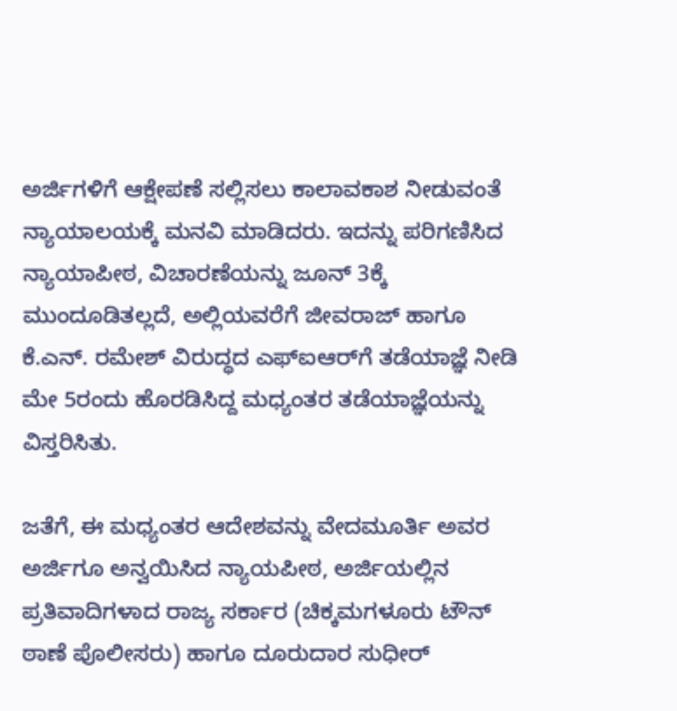ಅರ್ಜಿಗಳಿಗೆ ಆಕ್ಷೇಪಣೆ ಸಲ್ಲಿಸಲು ಕಾಲಾವಕಾಶ ನೀಡುವಂತೆ ನ್ಯಾಯಾಲಯಕ್ಕೆ ಮನವಿ ಮಾಡಿದರು. ಇದನ್ನು‌ ಪರಿಗಣಿಸಿದ ನ್ಯಾಯಾಪೀಠ, ವಿಚಾರಣೆಯನ್ನು ಜೂನ್ 3ಕ್ಕೆ ಮುಂದೂಡಿತಲ್ಲದೆ, ಅಲ್ಲಿಯವರೆಗೆ ಜೀವರಾಜ್ ಹಾಗೂ ಕೆ.ಎನ್. ರಮೇಶ್ ವಿರುದ್ಧದ ಎಫ್ಐಆರ್‌ಗೆ ತಡೆಯಾಜ್ಞೆ ನೀಡಿ ಮೇ 5ರಂದು ಹೊರಡಿಸಿದ್ದ ಮಧ್ಯಂತರ ತಡೆಯಾಜ್ಞೆಯನ್ನು ವಿಸ್ತರಿಸಿತು.

ಜತೆಗೆ, ಈ ಮಧ್ಯಂತರ ಆದೇಶವನ್ನು ವೇದಮೂರ್ತಿ ಅವರ ಅರ್ಜಿಗೂ ಅನ್ವಯಿಸಿದ ನ್ಯಾಯಪೀಠ, ಅರ್ಜಿಯಲ್ಲಿನ ಪ್ರತಿವಾದಿಗಳಾದ ರಾಜ್ಯ ಸರ್ಕಾರ (ಚಿಕ್ಕಮಗಳೂರು ಟೌನ್ ಠಾಣೆ ಪೊಲೀಸರು) ಹಾಗೂ ದೂರುದಾರ ಸುಧೀರ್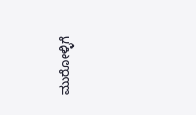ಮುರೋಳ್ಳಿಗೆ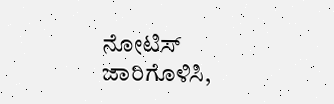ನೋಟಿಸ್ ಜಾರಿಗೊಳಿಸಿ,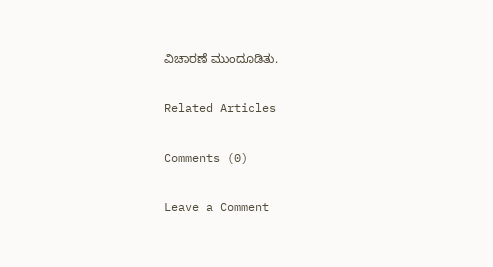ವಿಚಾರಣೆ ಮುಂದೂಡಿತು.

Related Articles

Comments (0)

Leave a Comment